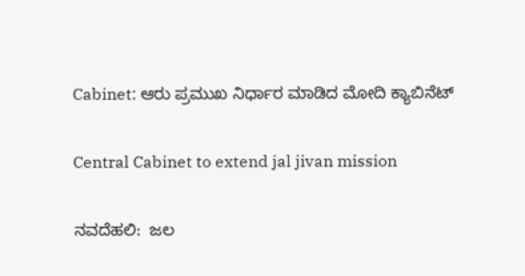Cabinet: ಆರು ಪ್ರಮುಖ ನಿರ್ಧಾರ ಮಾಡಿದ ಮೋದಿ ಕ್ಯಾಬಿನೆಟ್‌

Central Cabinet to extend jal jivan mission

ನವದೆಹಲಿ:  ಜಲ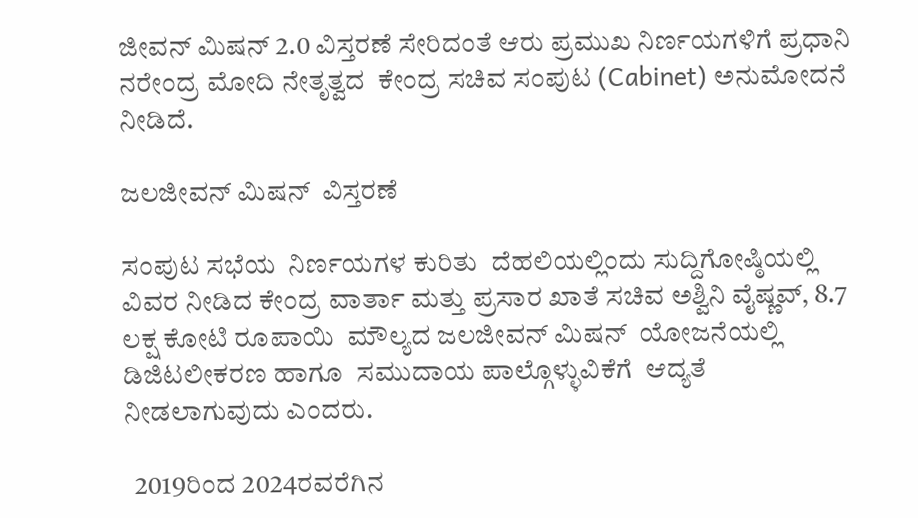ಜೀವನ್ ಮಿಷನ್ 2.0 ವಿಸ್ತರಣೆ ಸೇರಿದಂತೆ ಆರು ಪ್ರಮುಖ ನಿರ್ಣಯಗಳಿಗೆ ಪ್ರಧಾನಿ ನರೇಂದ್ರ ಮೋದಿ ನೇತೃತ್ವದ  ಕೇಂದ್ರ ಸಚಿವ ಸಂಪುಟ (Cabinet) ಅನುಮೋದನೆ ನೀಡಿದೆ.

ಜಲಜೀವನ್ ಮಿಷನ್  ವಿಸ್ತರಣೆ

ಸಂಪುಟ ಸಭೆಯ  ನಿರ್ಣಯಗಳ ಕುರಿತು  ದೆಹಲಿಯಲ್ಲಿಂದು ಸುದ್ದಿಗೋಷ್ಠಿಯಲ್ಲಿ ವಿವರ ನೀಡಿದ ಕೇಂದ್ರ ವಾರ್ತಾ ಮತ್ತು ಪ್ರಸಾರ ಖಾತೆ ಸಚಿವ ಅಶ್ವಿನಿ ವೈಷ್ಣವ್, 8.7 ಲಕ್ಷ ಕೋಟಿ ರೂಪಾಯಿ  ಮೌಲ್ಯದ ಜಲಜೀವನ್ ಮಿಷನ್  ಯೋಜನೆಯಲ್ಲಿ  ಡಿಜಿಟಲೀಕರಣ ಹಾಗೂ  ಸಮುದಾಯ ಪಾಲ್ಗೊಳ್ಳುವಿಕೆಗೆ  ಆದ್ಯತೆ ನೀಡಲಾಗುವುದು ಎಂದರು.

  2019ರಿಂದ 2024ರವರೆಗಿನ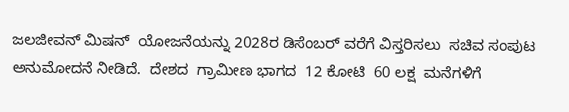ಜಲಜೀವನ್ ಮಿಷನ್  ಯೋಜನೆಯನ್ನು 2028ರ ಡಿಸೆಂಬರ್ ವರೆಗೆ ವಿಸ್ತರಿಸಲು  ಸಚಿವ ಸಂಪುಟ ಅನುಮೋದನೆ ನೀಡಿದೆ.  ದೇಶದ  ಗ್ರಾಮೀಣ ಭಾಗದ  12 ಕೋಟಿ  60 ಲಕ್ಷ  ಮನೆಗಳಿಗೆ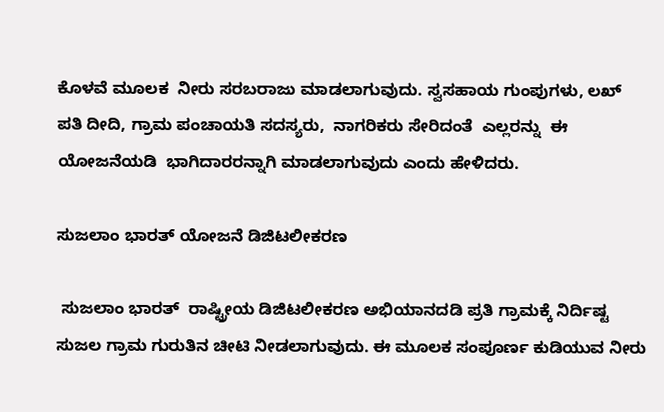ಕೊಳವೆ ಮೂಲಕ  ನೀರು ಸರಬರಾಜು ಮಾಡಲಾಗುವುದು. ಸ್ವಸಹಾಯ ಗುಂಪುಗಳು, ಲಖ್ ಪತಿ ದೀದಿ, ಗ್ರಾಮ ಪಂಚಾಯತಿ ಸದಸ್ಯರು,  ನಾಗರಿಕರು ಸೇರಿದಂತೆ  ಎಲ್ಲರನ್ನು  ಈ ಯೋಜನೆಯಡಿ  ಭಾಗಿದಾರರನ್ನಾಗಿ ಮಾಡಲಾಗುವುದು ಎಂದು ಹೇಳಿದರು.

ಸುಜಲಾಂ ಭಾರತ್ ಯೋಜನೆ ಡಿಜಿಟಲೀಕರಣ

 ಸುಜಲಾಂ ಭಾರತ್  ರಾಷ್ಟ್ರೀಯ ಡಿಜಿಟಲೀಕರಣ ಅಭಿಯಾನದಡಿ ಪ್ರತಿ ಗ್ರಾಮಕ್ಕೆ ನಿರ್ದಿಷ್ಟ ಸುಜಲ ಗ್ರಾಮ ಗುರುತಿನ ಚೀಟಿ ನೀಡಲಾಗುವುದು. ಈ ಮೂಲಕ ಸಂಪೂರ್ಣ ಕುಡಿಯುವ ನೀರು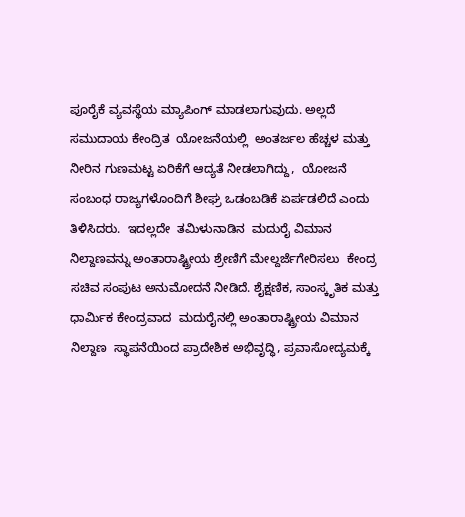ಪೂರೈಕೆ ವ್ಯವಸ್ಥೆಯ ಮ್ಯಾಪಿಂಗ್ ಮಾಡಲಾಗುವುದು. ಅಲ್ಲದೆ  ಸಮುದಾಯ ಕೇಂದ್ರಿತ  ಯೋಜನೆಯಲ್ಲಿ  ಅಂತರ್ಜಲ ಹೆಚ್ಚಳ ಮತ್ತು ನೀರಿನ ಗುಣಮಟ್ಟ ಏರಿಕೆಗೆ ಆದ್ಯತೆ ನೀಡಲಾಗಿದ್ದು,  ಯೋಜನೆ ಸಂಬಂಧ ರಾಜ್ಯಗಳೊಂದಿಗೆ ಶೀಘ್ರ ಒಡಂಬಡಿಕೆ ಏರ್ಪಡಲಿದೆ ಎಂದು ತಿಳಿಸಿದರು.  ಇದಲ್ಲದೇ  ತಮಿಳುನಾಡಿನ  ಮದುರೈ ವಿಮಾನ ನಿಲ್ದಾಣವನ್ನು ಅಂತಾರಾಷ್ಟ್ರೀಯ ಶ್ರೇಣಿಗೆ ಮೇಲ್ದರ್ಜೆಗೇರಿಸಲು  ಕೇಂದ್ರ ಸಚಿವ ಸಂಪುಟ ಅನುಮೋದನೆ ನೀಡಿದೆ. ಶೈಕ್ಷಣಿಕ, ಸಾಂಸ್ಕೃತಿಕ ಮತ್ತು ಧಾರ್ಮಿಕ ಕೇಂದ್ರವಾದ  ಮದುರೈನಲ್ಲಿ ಅಂತಾರಾಷ್ಟ್ರೀಯ ವಿಮಾನ ನಿಲ್ದಾಣ  ಸ್ಥಾಪನೆಯಿಂದ ಪ್ರಾದೇಶಿಕ ಅಭಿವೃದ್ಧಿ, ಪ್ರವಾಸೋದ್ಯಮಕ್ಕೆ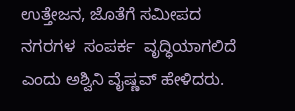ಉತ್ತೇಜನ, ಜೊತೆಗೆ ಸಮೀಪದ ನಗರಗಳ  ಸಂಪರ್ಕ  ವೃದ್ಧಿಯಾಗಲಿದೆ ಎಂದು ಅಶ್ವಿನಿ ವೈಷ್ಣವ್ ಹೇಳಿದರು.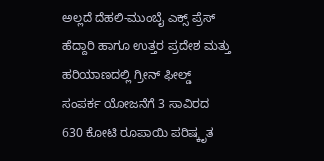ಅಲ್ಲದೆ ದೆಹಲಿ-ಮುಂಬೈ ಎಕ್ಸ್ ಪ್ರೆಸ್ ಹೆದ್ದಾರಿ ಹಾಗೂ ಉತ್ತರ ಪ್ರದೇಶ ಮತ್ತು ಹರಿಯಾಣದಲ್ಲಿ ಗ್ರೀನ್ ಫೀಲ್ಡ್ ಸಂಪರ್ಕ ಯೋಜನೆಗೆ 3 ಸಾವಿರದ 630 ಕೋಟಿ ರೂಪಾಯಿ ಪರಿಷ್ಕೃತ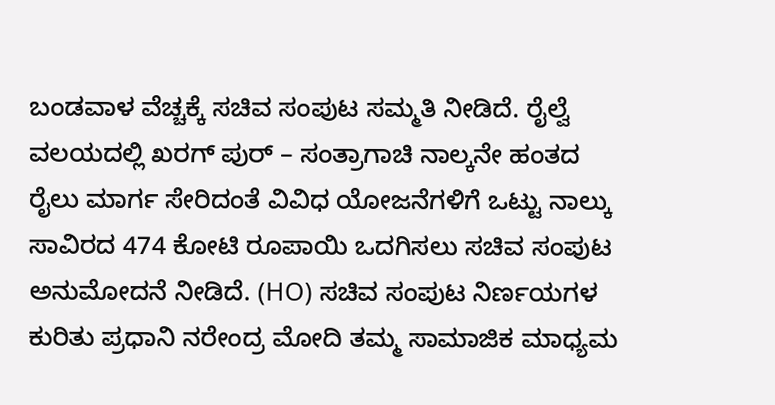ಬಂಡವಾಳ ವೆಚ್ಚಕ್ಕೆ ಸಚಿವ ಸಂಪುಟ ಸಮ್ಮತಿ ನೀಡಿದೆ. ರೈಲ್ವೆ ವಲಯದಲ್ಲಿ ಖರಗ್ ಪುರ್ – ಸಂತ್ರಾಗಾಚಿ ನಾಲ್ಕನೇ ಹಂತದ ರೈಲು ಮಾರ್ಗ ಸೇರಿದಂತೆ ವಿವಿಧ ಯೋಜನೆಗಳಿಗೆ ಒಟ್ಟು ನಾಲ್ಕು ಸಾವಿರದ 474 ಕೋಟಿ ರೂಪಾಯಿ ಒದಗಿಸಲು ಸಚಿವ ಸಂಪುಟ ಅನುಮೋದನೆ ನೀಡಿದೆ. (HO) ಸಚಿವ ಸಂಪುಟ ನಿರ್ಣಯಗಳ ಕುರಿತು ಪ್ರಧಾನಿ ನರೇಂದ್ರ ಮೋದಿ ತಮ್ಮ ಸಾಮಾಜಿಕ ಮಾಧ್ಯಮ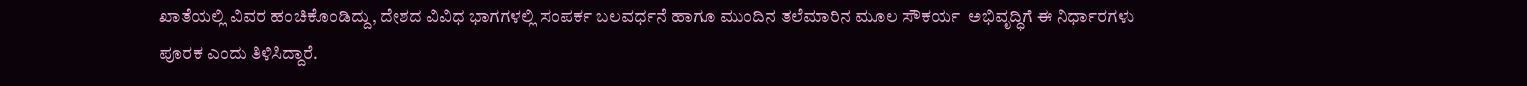ಖಾತೆಯಲ್ಲಿ ವಿವರ ಹಂಚಿಕೊಂಡಿದ್ದು, ದೇಶದ ವಿವಿಧ ಭಾಗಗಳಲ್ಲಿ ಸಂಪರ್ಕ ಬಲವರ್ಧನೆ ಹಾಗೂ ಮುಂದಿನ ತಲೆಮಾರಿನ ಮೂಲ ಸೌಕರ್ಯ  ಅಭಿವೃದ್ಧಿಗೆ ಈ ನಿರ್ಧಾರಗಳು ಪೂರಕ ಎಂದು ತಿಳಿಸಿದ್ದಾರೆ.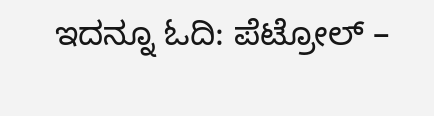ಇದನ್ನೂ ಓದಿ: ಪೆಟ್ರೋಲ್ –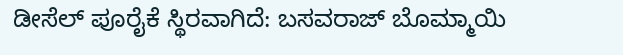ಡೀಸೆಲ್ ಪೂರೈಕೆ ಸ್ಥಿರವಾಗಿದೆ: ಬಸವರಾಜ್‌ ಬೊಮ್ಮಾಯಿ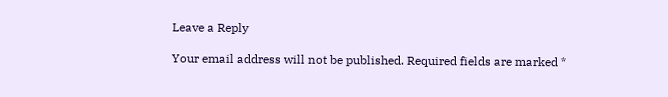Leave a Reply

Your email address will not be published. Required fields are marked *